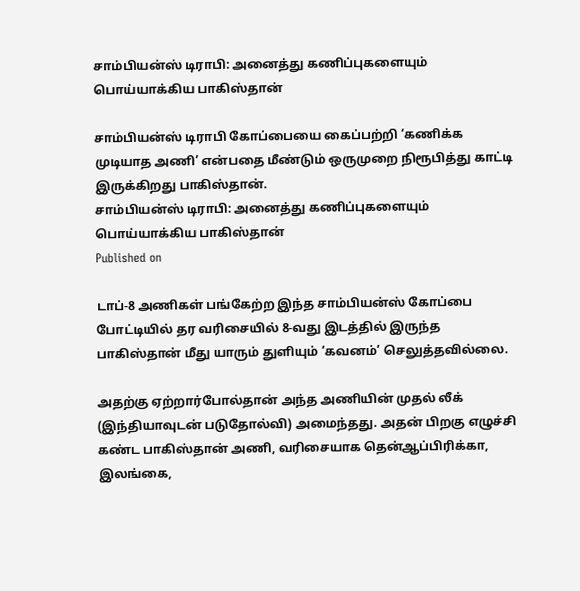சாம்பியன்ஸ் டிராபி: அனைத்து கணிப்புகளையும் பொய்யாக்கிய பாகிஸ்தான்

சாம்பியன்ஸ் டிராபி கோப்பையை கைப்பற்றி ‘கணிக்க முடியாத அணி’ என்பதை மீண்டும் ஒருமுறை நிரூபித்து காட்டி இருக்கிறது பாகிஸ்தான்.
சாம்பியன்ஸ் டிராபி: அனைத்து கணிப்புகளையும் பொய்யாக்கிய பாகிஸ்தான்
Published on

டாப்-8 அணிகள் பங்கேற்ற இந்த சாம்பியன்ஸ் கோப்பை போட்டியில் தர வரிசையில் 8-வது இடத்தில் இருந்த பாகிஸ்தான் மீது யாரும் துளியும் ‘கவனம்’ செலுத்தவில்லை.

அதற்கு ஏற்றார்போல்தான் அந்த அணியின் முதல் லீக் (இந்தியாவுடன் படுதோல்வி) அமைந்தது. அதன் பிறகு எழுச்சி கண்ட பாகிஸ்தான் அணி, வரிசையாக தென்ஆப்பிரிக்கா, இலங்கை,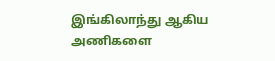இங்கிலாந்து ஆகிய அணிகளை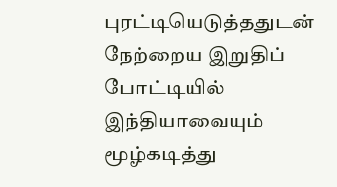புரட்டியெடுத்ததுடன் நேற்றைய இறுதிப் போட்டியில் இந்தியாவையும் மூழ்கடித்து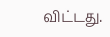விட்டது.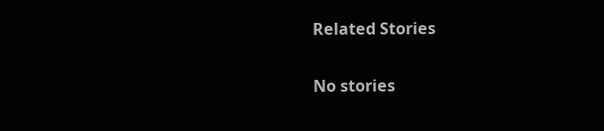Related Stories

No stories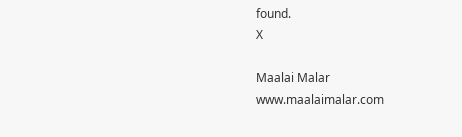found.
X

Maalai Malar
www.maalaimalar.com